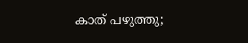കാത് പഴുത്തു;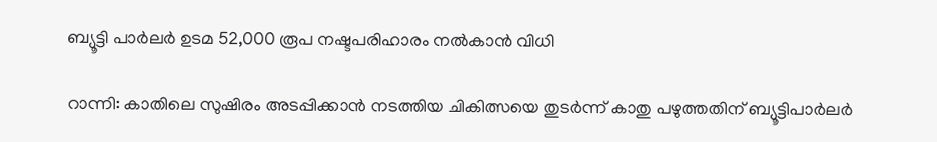ബ്യൂട്ടി പാർലർ ഉടമ 52,000 രൂപ നഷ്ടപരിഹാരം നൽകാൻ വിധി

റാന്നി: കാതിലെ സുഷിരം അടപ്പിക്കാൻ നടത്തിയ ചികിത്സയെ തുടർന്ന് കാതു പഴുത്തതിന് ബ്യൂട്ടിപാർലർ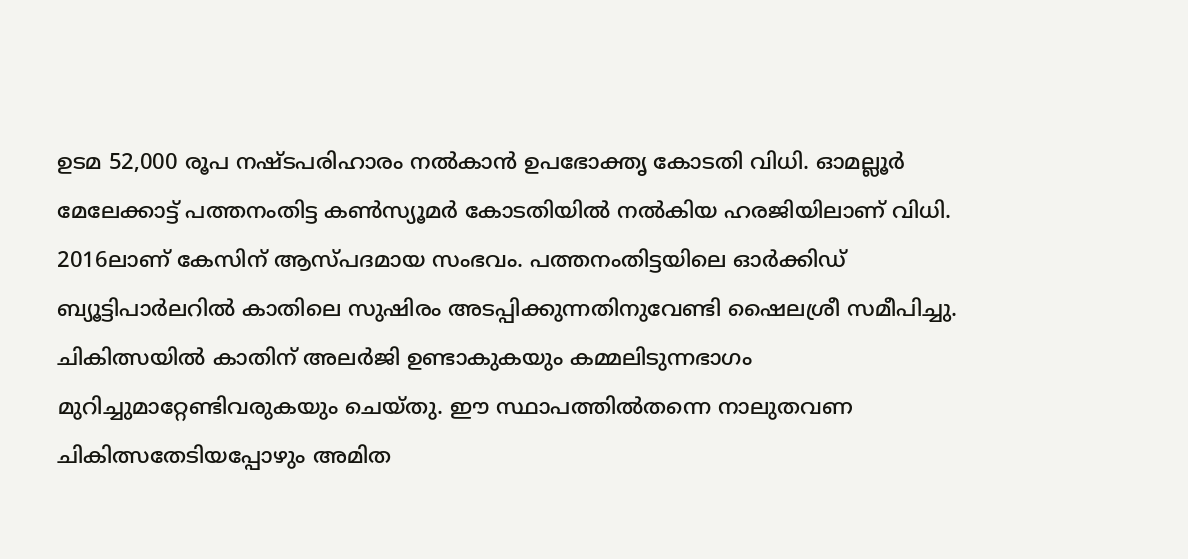ഉടമ 52,000 രൂപ നഷ്ടപരിഹാരം നൽകാൻ ഉപഭോക്തൃ കോടതി വിധി. ഓമല്ലൂർ മേലേക്കാട്ട് പത്തനംതിട്ട കൺസ്യൂമർ കോടതിയിൽ നൽകിയ ഹരജിയിലാണ് വിധി. 2016ലാണ് കേസിന് ആസ്പദമായ സംഭവം. പത്തനംതിട്ടയിലെ ഓർക്കിഡ് ബ്യൂട്ടിപാർലറിൽ കാതിലെ സുഷിരം അടപ്പിക്കുന്നതിനുവേണ്ടി ഷൈലശ്രീ സമീപിച്ചു. ചികിത്സയിൽ കാതിന് അലർജി ഉണ്ടാകുകയും കമ്മലിടുന്നഭാഗം മുറിച്ചുമാറ്റേണ്ടിവരുകയും ചെയ്തു. ഈ സ്ഥാപത്തിൽതന്നെ നാലുതവണ ചികിത്സതേടിയപ്പോഴും അമിത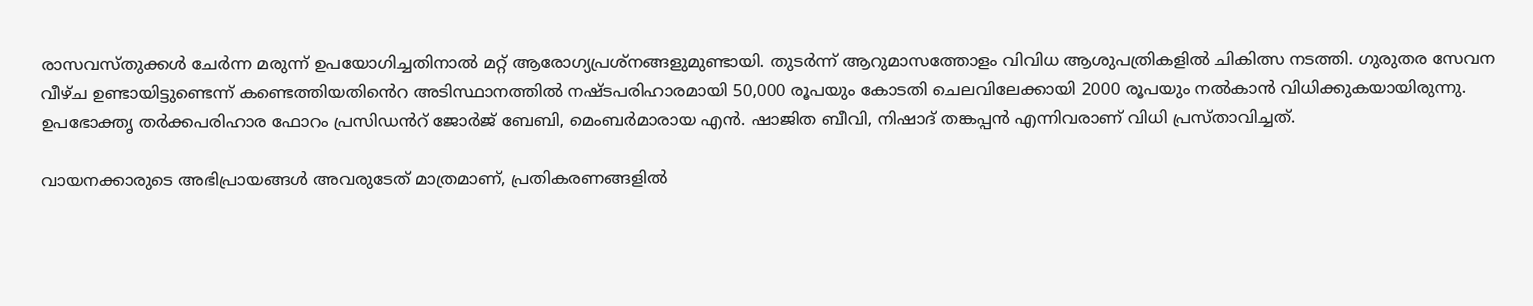രാസവസ്തുക്കൾ ചേർന്ന മരുന്ന് ഉപയോഗിച്ചതിനാൽ മറ്റ് ആരോഗ്യപ്രശ്നങ്ങളുമുണ്ടായി. തുടർന്ന് ആറുമാസത്തോളം വിവിധ ആശുപത്രികളിൽ ചികിത്സ നടത്തി. ഗുരുതര സേവന വീഴ്ച ഉണ്ടായിട്ടുണ്ടെന്ന് കണ്ടെത്തിയതിൻെറ അടിസ്ഥാനത്തിൽ നഷ്ടപരിഹാരമായി 50,000 രൂപയും കോടതി ചെലവിലേക്കായി 2000 രൂപയും നൽകാൻ വിധിക്കുകയായിരുന്നു. ഉപഭോക്തൃ തർക്കപരിഹാര ഫോറം പ്രസിഡൻറ് ജോർജ് ബേബി, മെംബർമാരായ എൻ. ഷാജിത ബീവി, നിഷാദ് തങ്കപ്പൻ എന്നിവരാണ് വിധി പ്രസ്താവിച്ചത്.

വായനക്കാരുടെ അഭിപ്രായങ്ങള്‍ അവരുടേത് മാത്രമാണ്, പ്രതികരണങ്ങളിൽ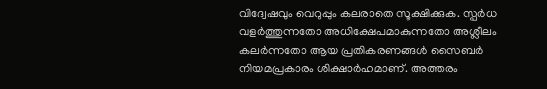വിദ്വേഷവും വെറുപ്പും കലരാതെ സൂക്ഷിക്കുക. സ്പർധ വളർത്തുന്നതോ അധിക്ഷേപമാകുന്നതോ അശ്ലീലം കലർന്നതോ ആയ പ്രതികരണങ്ങൾ സൈബർ നിയമപ്രകാരം ശിക്ഷാർഹമാണ്. അത്തരം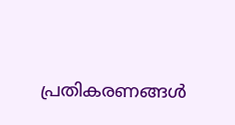പ്രതികരണങ്ങൾ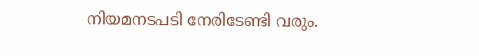നിയമനടപടി നേരിടേണ്ടി വരും.